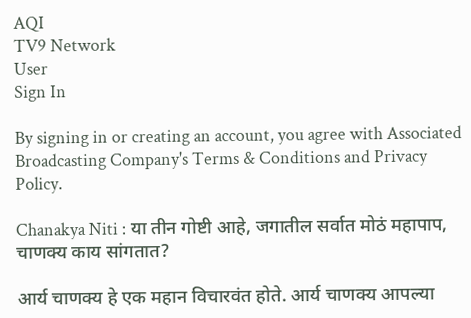AQI
TV9 Network
User
Sign In

By signing in or creating an account, you agree with Associated Broadcasting Company's Terms & Conditions and Privacy Policy.

Chanakya Niti : या तीन गोष्टी आहे, जगातील सर्वात मोठं महापाप, चाणक्य काय सांगतात?

आर्य चाणक्य हे एक महान विचारवंत होते. आर्य चाणक्य आपल्या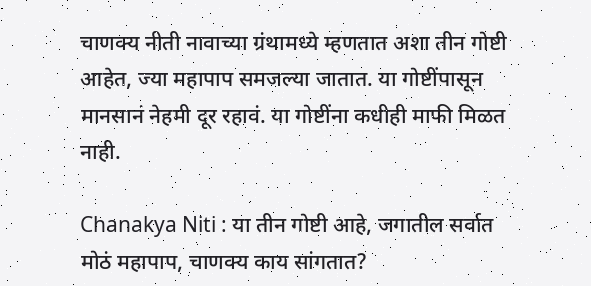चाणक्य नीती नावाच्या ग्रंथामध्ये म्हणतात अशा तीन गोष्टी आहेत, ज्या महापाप समजल्या जातात. या गोष्टींपासून मानसानं नेहमी दूर रहावं. या गोष्टींना कधीही माफी मिळत नाही.

Chanakya Niti : या तीन गोष्टी आहे, जगातील सर्वात मोठं महापाप, चाणक्य काय सांगतात?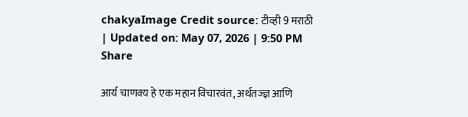chakyaImage Credit source: टीव्ही 9 मराठी
| Updated on: May 07, 2026 | 9:50 PM
Share

आर्य चाणक्य हे एक महान विचारवंत, अर्थतज्ज्ञ आणि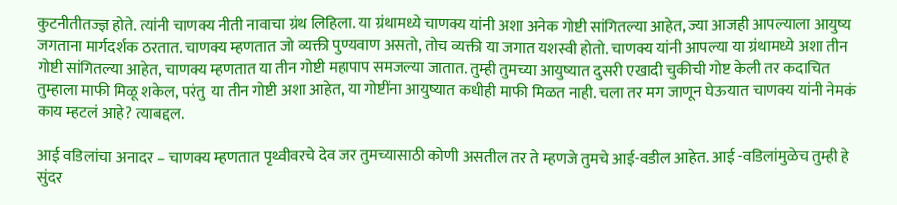कुटनीतीतज्ज्ञ होते. त्यांनी चाणक्य नीती नावाचा ग्रंथ लिहिला. या ग्रंथामध्ये चाणक्य यांनी अशा अनेक गोष्टी सांगितल्या आहेत, ज्या आजही आपल्याला आयुष्य जगताना मार्गदर्शक ठरतात. चाणक्य म्हणतात जो व्यक्ती पुण्यवाण असतो, तोच व्यक्ती या जगात यशस्वी होतो. चाणक्य यांनी आपल्या या ग्रंथामध्ये अशा तीन गोष्टी सांगितल्या आहेत, चाणक्य म्हणतात या तीन गोष्टी महापाप समजल्या जातात. तुम्ही तुमच्या आयुष्यात दुसरी एखादी चुकीची गोष्ट केली तर कदाचित तुम्हाला माफी मिळू शकेल, परंतु  या तीन गोष्टी अशा आहेत, या गोष्टींना आयुष्यात कधीही माफी मिळत नाही. चला तर मग जाणून घेऊयात चाणक्य यांनी नेमकं काय म्हटलं आहे? त्याबद्दल.

आई वडिलांचा अनादर – चाणक्य म्हणतात पृथ्वीवरचे देव जर तुमच्यासाठी कोणी असतील तर ते म्हणजे तुमचे आई-वडील आहेत. आई -वडिलांमुळेच तुम्ही हे सुंदर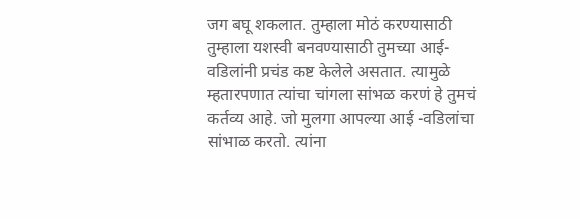जग बघू शकलात. तुम्हाला मोठं करण्यासाठी तुम्हाला यशस्वी बनवण्यासाठी तुमच्या आई-वडिलांनी प्रचंड कष्ट केलेले असतात. त्यामुळे म्हतारपणात त्यांचा चांगला सांभळ करणं हे तुमचं कर्तव्य आहे. जो मुलगा आपल्या आई -वडिलांचा सांभाळ करतो. त्यांना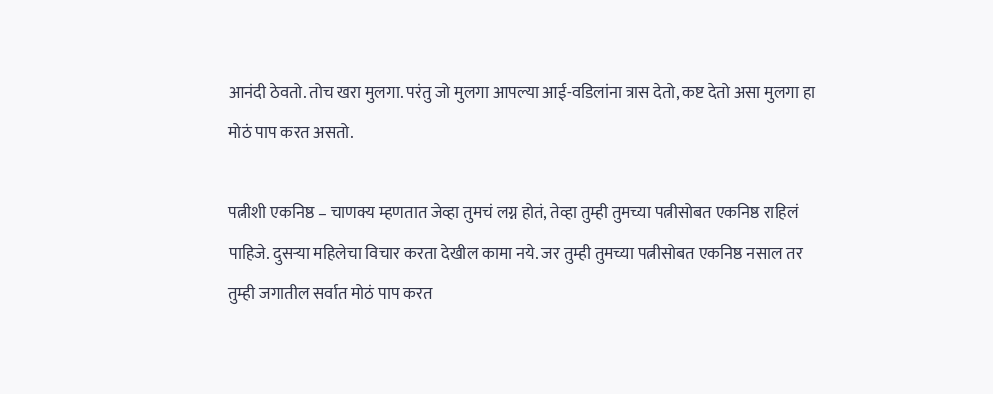आनंदी ठेवतो. तोच खरा मुलगा. परंतु जो मुलगा आपल्या आई-वडिलांना त्रास देतो, कष्ट देतो असा मुलगा हा मोठं पाप करत असतो.

पत्नीशी एकनिष्ठ – चाणक्य म्हणतात जेव्हा तुमचं लग्न होतं, तेव्हा तुम्ही तुमच्या पत्नीसोबत एकनिष्ठ राहिलं पाहिजे. दुसऱ्या महिलेचा विचार करता देखील कामा नये. जर तुम्ही तुमच्या पत्नीसोबत एकनिष्ठ नसाल तर तुम्ही जगातील सर्वात मोठं पाप करत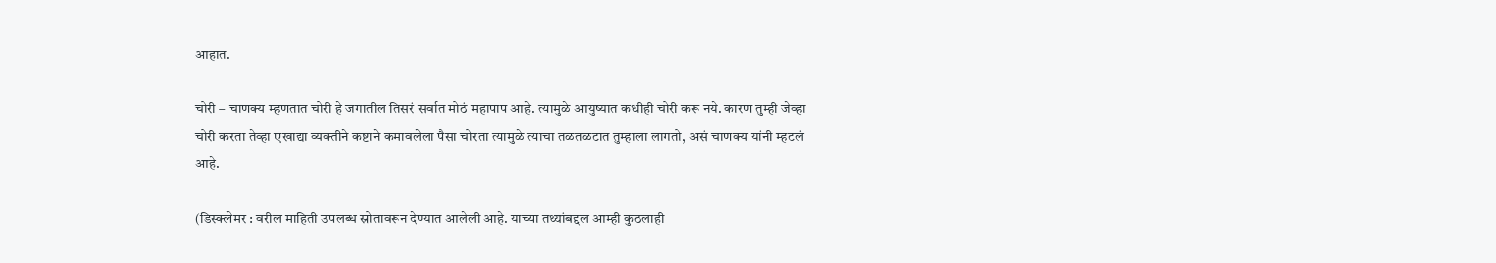आहात.

चोरी – चाणक्य म्हणतात चोरी हे जगातील तिसरं सर्वात मोठं महापाप आहे. त्यामुळे आयुष्यात कधीही चोरी करू नये. कारण तुम्ही जेव्हा चोरी करता तेव्हा एखाद्या व्यक्तीने कष्टाने कमावलेला पैसा चोरता त्यामुळे त्याचा तळतळटात तुम्हाला लागतो, असं चाणक्य यांनी म्हटलं आहे.

(डिस्क्लेमर : वरील माहिती उपलब्ध स्रोतावरून देण्यात आलेली आहे. याच्या तथ्यांबद्दल आम्ही कुठलाही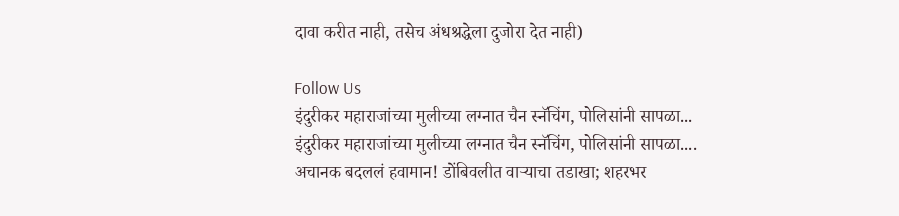दावा करीत नाही, तसेच अंधश्रद्धेला दुजोरा देत नाही)

Follow Us
इंदुरीकर महाराजांच्या मुलीच्या लग्नात चैन स्नॅचिंग, पोलिसांनी सापळा...
इंदुरीकर महाराजांच्या मुलीच्या लग्नात चैन स्नॅचिंग, पोलिसांनी सापळा....
अचानक बदललं हवामान! डोंबिवलीत वाऱ्याचा तडाखा; शहरभर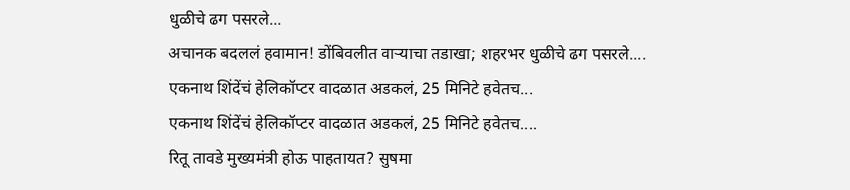धुळीचे ढग पसरले...
अचानक बदललं हवामान! डोंबिवलीत वाऱ्याचा तडाखा; शहरभर धुळीचे ढग पसरले....
एकनाथ शिंदेंचं हेलिकॉप्टर वादळात अडकलं, 25 मिनिटे हवेतच...
एकनाथ शिंदेंचं हेलिकॉप्टर वादळात अडकलं, 25 मिनिटे हवेतच....
रितू तावडे मुख्यमंत्री होऊ पाहतायत? सुषमा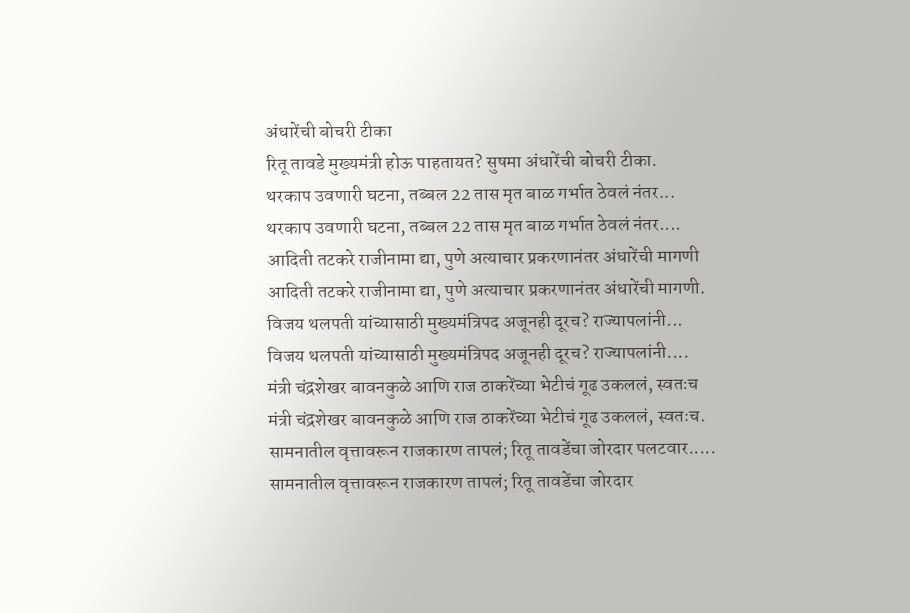अंधारेंची बोचरी टीका
रितू तावडे मुख्यमंत्री होऊ पाहतायत? सुषमा अंधारेंची बोचरी टीका.
थरकाप उवणारी घटना, तब्बल 22 तास मृत बाळ गर्भात ठेवलं नंतर...
थरकाप उवणारी घटना, तब्बल 22 तास मृत बाळ गर्भात ठेवलं नंतर....
आदिती तटकरे राजीनामा द्या, पुणे अत्याचार प्रकरणानंतर अंधारेंची मागणी
आदिती तटकरे राजीनामा द्या, पुणे अत्याचार प्रकरणानंतर अंधारेंची मागणी.
विजय थलपती यांच्यासाठी मुख्यमंत्रिपद अजूनही दूरच? राज्यापलांनी...
विजय थलपती यांच्यासाठी मुख्यमंत्रिपद अजूनही दूरच? राज्यापलांनी....
मंत्री चंद्रशेखर बावनकुळे आणि राज ठाकरेंच्या भेटीचं गूढ उकललं, स्वतःच
मंत्री चंद्रशेखर बावनकुळे आणि राज ठाकरेंच्या भेटीचं गूढ उकललं, स्वतःच.
सामनातील वृत्तावरून राजकारण तापलं; रितू तावडेंचा जोरदार पलटवार.....
सामनातील वृत्तावरून राजकारण तापलं; रितू तावडेंचा जोरदार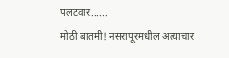पलटवार......
मोठी बातमी! नसरापूरमधील अत्याचार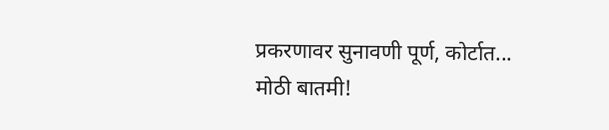प्रकरणावर सुनावणी पूर्ण, कोर्टात...
मोठी बातमी!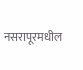नसरापूरमधील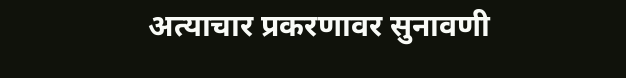अत्याचार प्रकरणावर सुनावणी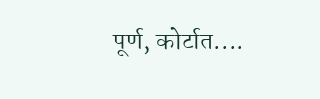पूर्ण, कोर्टात....